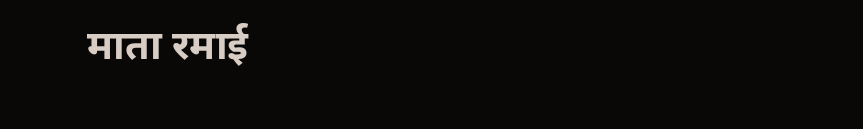माता रमाई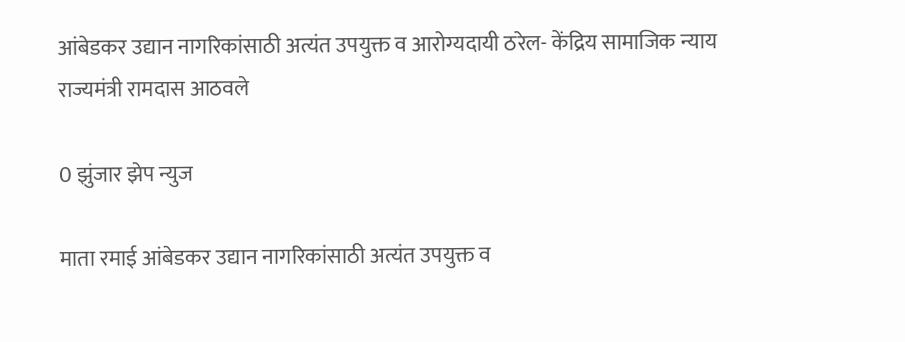आंबेडकर उद्यान नागरिकांसाठी अत्यंत उपयुक्त व आरोग्यदायी ठरेल- केंद्रिय सामाजिक न्याय राज्यमंत्री रामदास आठवले

0 झुंजार झेप न्युज

माता रमाई आंबेडकर उद्यान नागरिकांसाठी अत्यंत उपयुक्त व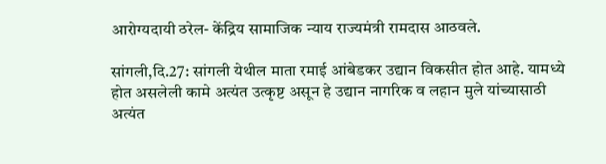आरोग्यदायी ठरेल- केंद्रिय सामाजिक न्याय राज्यमंत्री रामदास आठवले.

सांगली,दि.27: सांगली येथील माता रमाई आंबेडकर उद्यान विकसीत होत आहे. यामध्ये होत असलेली कामे अत्यंत उत्कृष्ट असून हे उद्यान नागरिक व लहान मुले यांच्यासाठी अत्यंत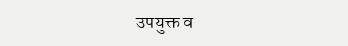उपयुक्त व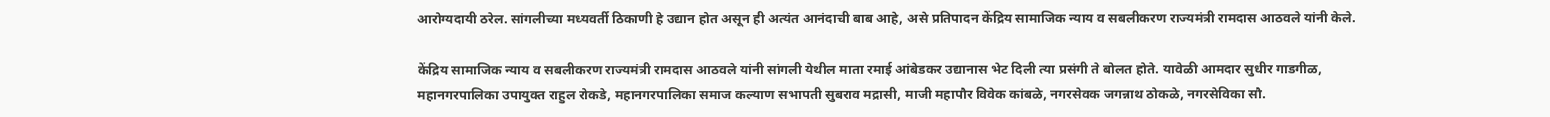आरोग्यदायी ठरेल. सांगलीच्या मध्यवर्ती ठिकाणी हे उद्यान होत असून ही अत्यंत आनंदाची बाब आहे, असे प्रतिपादन केंद्रिय सामाजिक न्याय व सबलीकरण राज्यमंत्री रामदास आठवले यांनी केले.

केंद्रिय सामाजिक न्याय व सबलीकरण राज्यमंत्री रामदास आठवले यांनी सांगली येथील माता रमाई आंबेडकर उद्यानास भेट दिली त्या प्रसंगी ते बोलत होते. यावेळी आमदार सुधीर गाडगीळ, महानगरपालिका उपायुक्त राहुल रोकडे, महानगरपालिका समाज कल्याण सभापती सुबराव मद्रासी, माजी महापौर विवेक कांबळे, नगरसेवक जगन्नाथ ठोकळे, नगरसेविका सौ.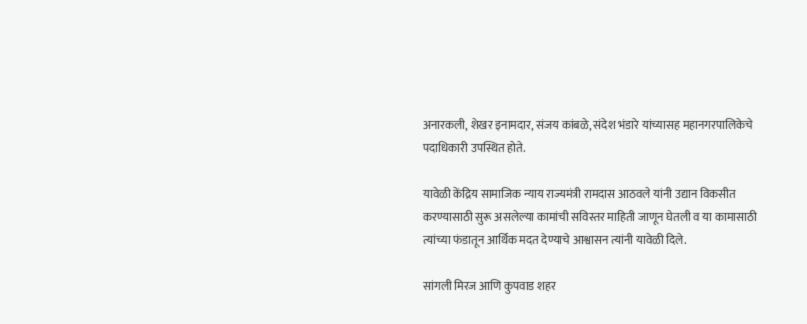अनारकली, शेखर इनामदार, संजय कांबळे, संदेश भंडारे यांच्यासह महानगरपालिकेचे पदाधिकारी उपस्थित होते.

यावेळी केंद्रिय सामाजिक न्याय राज्यमंत्री रामदास आठवले यांनी उद्यान विकसीत करण्यासाठी सुरू असलेल्या कामांची सविस्तर माहिती जाणून घेतली व या कामासाठी त्यांच्या फंडातून आर्थिक मदत देण्याचे आश्वासन त्यांनी यावेळी दिले.

सांगली मिरज आणि कुपवाड शहर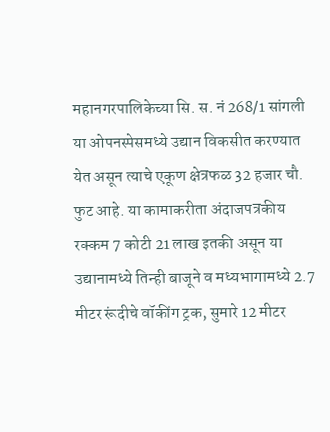महानगरपालिकेच्या सि. स. नं 268/1 सांगली या ओपनस्पेसमध्ये उद्यान विकसीत करण्यात येत असून त्याचे एकूण क्षेत्रफळ 32 हजार चौ. फुट आहे. या कामाकरीता अंदाजपत्रकीय रक्कम 7 कोटी 21 लाख इतकी असून या उद्यानामध्ये तिन्ही बाजूने व मध्यभागामध्ये 2.7 मीटर रूंदीचे वॉकींग ट्रक, सुमारे 12 मीटर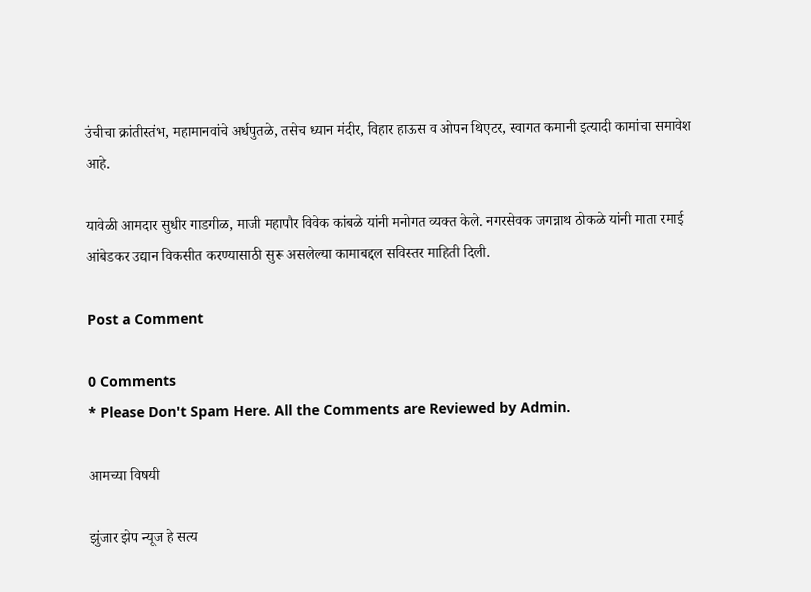उंचीचा क्रांतीस्तंभ, महामानवांचे अर्धपुतळे, तसेच ध्यान मंदीर, विहार हाऊस व ओपन थिएटर, स्वागत कमानी इत्यादी कामांचा समावेश आहे.

यावेळी आमदार सुधीर गाडगीळ, माजी महापौर विवेक कांबळे यांनी मनोगत व्यक्त केले. नगरसेवक जगन्नाथ ठोकळे यांनी माता रमाई आंबेडकर उद्यान विकसीत करण्यासाठी सुरू असलेल्या कामाबद्दल सविस्तर माहिती दिली.

Post a Comment

0 Comments
* Please Don't Spam Here. All the Comments are Reviewed by Admin.

आमच्या विषयी

झुंजार झेप न्यूज हे सत्य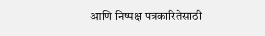आणि निष्पक्ष पत्रकारितेसाठी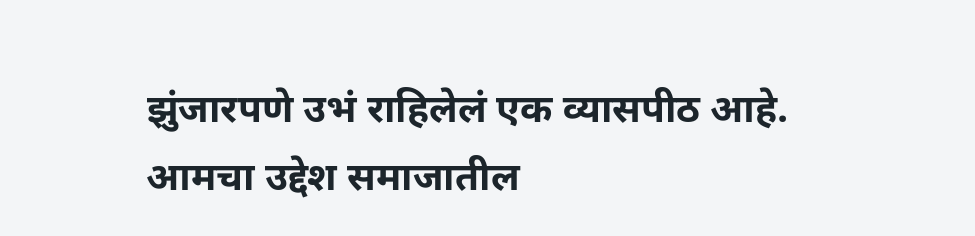झुंजारपणे उभं राहिलेलं एक व्यासपीठ आहे. आमचा उद्देश समाजातील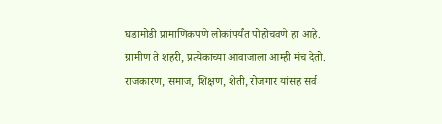घडामोडी प्रामाणिकपणे लोकांपर्यंत पोहोचवणे हा आहे. ग्रामीण ते शहरी, प्रत्येकाच्या आवाजाला आम्ही मंच देतो. राजकारण, समाज, शिक्षण, शेती, रोजगार यांसह सर्व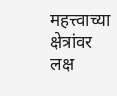महत्त्वाच्या क्षेत्रांवर लक्ष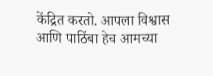केंद्रित करतो. आपला विश्वास आणि पाठिंबा हेच आमच्या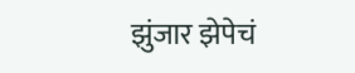झुंजार झेपेचं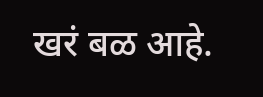खरं बळ आहे.